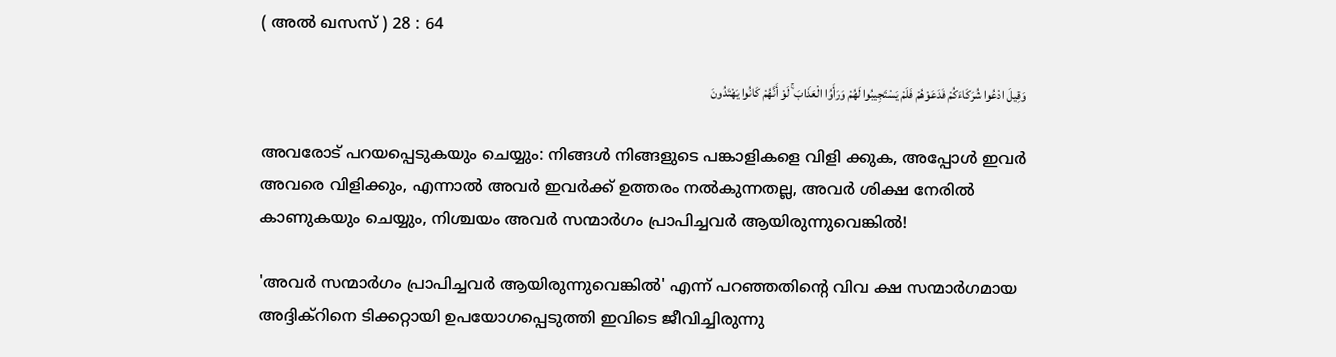( അല്‍ ഖസസ് ) 28 : 64

وَقِيلَ ادْعُوا شُرَكَاءَكُمْ فَدَعَوْهُمْ فَلَمْ يَسْتَجِيبُوا لَهُمْ وَرَأَوُا الْعَذَابَ ۚ لَوْ أَنَّهُمْ كَانُوا يَهْتَدُونَ

അവരോട് പറയപ്പെടുകയും ചെയ്യും: നിങ്ങള്‍ നിങ്ങളുടെ പങ്കാളികളെ വിളി ക്കുക, അപ്പോള്‍ ഇവര്‍ അവരെ വിളിക്കും, എന്നാല്‍ അവര്‍ ഇവര്‍ക്ക് ഉത്തരം നല്‍കുന്നതല്ല, അവര്‍ ശിക്ഷ നേരില്‍ കാണുകയും ചെയ്യും, നിശ്ചയം അവര്‍ സന്മാര്‍ഗം പ്രാപിച്ചവര്‍ ആയിരുന്നുവെങ്കില്‍!

'അവര്‍ സന്മാര്‍ഗം പ്രാപിച്ചവര്‍ ആയിരുന്നുവെങ്കില്‍' എന്ന് പറഞ്ഞതിന്‍റെ വിവ ക്ഷ സന്മാര്‍ഗമായ അദ്ദിക്റിനെ ടിക്കറ്റായി ഉപയോഗപ്പെടുത്തി ഇവിടെ ജീവിച്ചിരുന്നു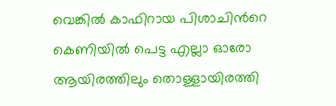വെങ്കില്‍ കാഫിറായ പിശാചിന്‍റെ കെണിയില്‍ പെട്ട എല്ലാ ഓരോ ആയിരത്തിലും തൊള്ളായിരത്തി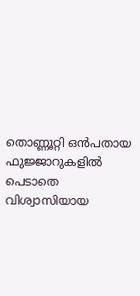തൊണ്ണൂറ്റി ഒന്‍പതായ ഫുജ്ജാറുകളില്‍ പെടാതെ വിശ്വാസിയായ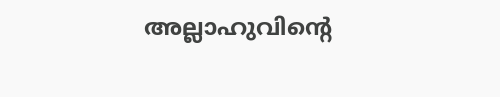അല്ലാഹുവിന്‍റെ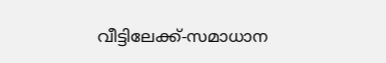വീട്ടിലേക്ക്-സമാധാന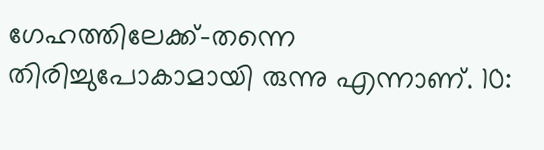ഗേഹത്തിലേക്ക്-തന്നെ തിരിച്ചുപോകാമായി രുന്നു എന്നാണ്. 10: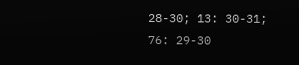28-30; 13: 30-31; 76: 29-30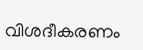വിശദീകരണം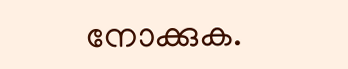നോക്കുക.